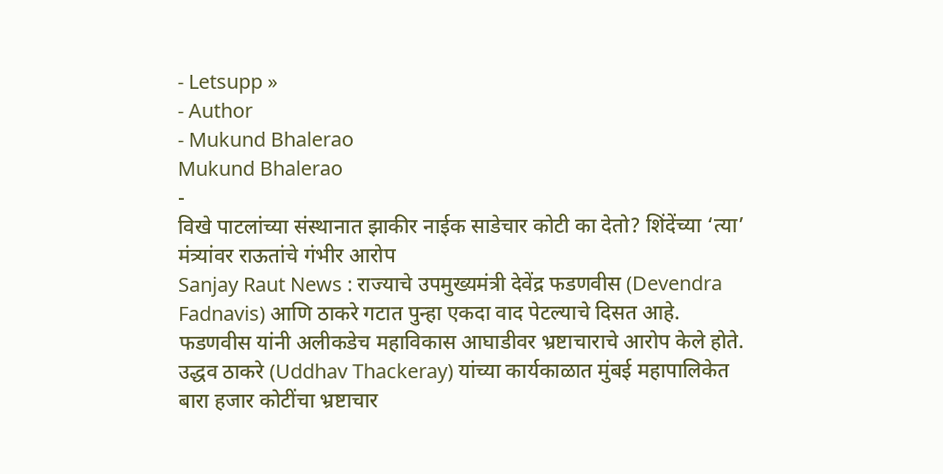- Letsupp »
- Author
- Mukund Bhalerao
Mukund Bhalerao
-
विखे पाटलांच्या संस्थानात झाकीर नाईक साडेचार कोटी का देतो? शिंदेंच्या ‘त्या’ मंत्र्यांवर राऊतांचे गंभीर आरोप
Sanjay Raut News : राज्याचे उपमुख्यमंत्री देवेंद्र फडणवीस (Devendra Fadnavis) आणि ठाकरे गटात पुन्हा एकदा वाद पेटल्याचे दिसत आहे. फडणवीस यांनी अलीकडेच महाविकास आघाडीवर भ्रष्टाचाराचे आरोप केले होते. उद्धव ठाकरे (Uddhav Thackeray) यांच्या कार्यकाळात मुंबई महापालिकेत बारा हजार कोटींचा भ्रष्टाचार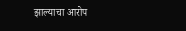झाल्याचा आरोप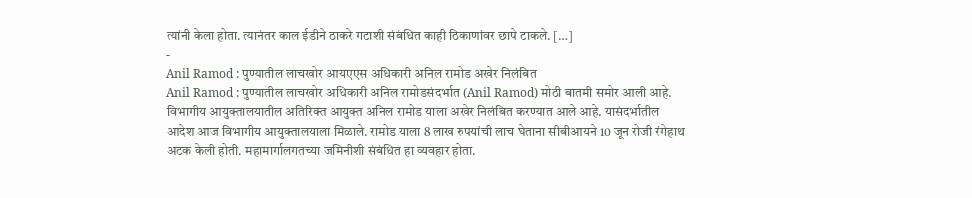त्यांनी केला होता. त्यानंतर काल ईडीने ठाकरे गटाशी संबंधित काही ठिकाणांवर छापे टाकले. […]
-
Anil Ramod : पुण्यातील लाचखोर आयएएस अधिकारी अनिल रामोड अखेर निलंबित
Anil Ramod : पुण्यातील लाचखोर अधिकारी अनिल रामोडसंदर्भात (Anil Ramod) मोठी बातमी समोर आली आहे. विभागीय आयुक्तालयातील अतिरिक्त आयुक्त अनिल रामोड याला अखेर निलंबित करण्यात आले आहे. यासंदर्भातील आदेश आज विभागीय आयुक्तालयाला मिळाले. रामोड याला 8 लाख रुपयांची लाच घेताना सीबीआयने 10 जून रोजी रंगेहाथ अटक केली होती. महामार्गालगतच्या जमिनीशी संबंधित हा व्यवहार होता.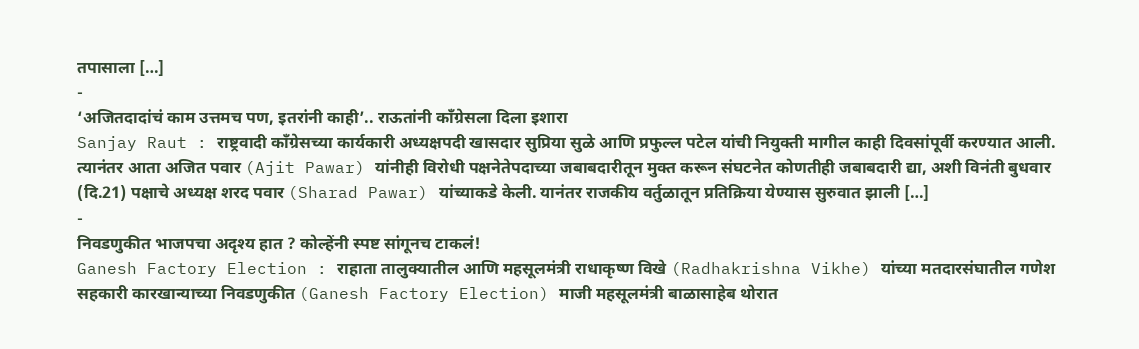तपासाला […]
-
‘अजितदादांचं काम उत्तमच पण, इतरांनी काही’.. राऊतांनी काँग्रेसला दिला इशारा
Sanjay Raut : राष्ट्रवादी काँग्रेसच्या कार्यकारी अध्यक्षपदी खासदार सुप्रिया सुळे आणि प्रफुल्ल पटेल यांची नियुक्ती मागील काही दिवसांपूर्वी करण्यात आली. त्यानंतर आता अजित पवार (Ajit Pawar) यांनीही विरोधी पक्षनेतेपदाच्या जबाबदारीतून मुक्त करून संघटनेत कोणतीही जबाबदारी द्या, अशी विनंती बुधवार (दि.21) पक्षाचे अध्यक्ष शरद पवार (Sharad Pawar) यांच्याकडे केली. यानंतर राजकीय वर्तुळातून प्रतिक्रिया येण्यास सुरुवात झाली […]
-
निवडणुकीत भाजपचा अदृश्य हात ? कोल्हेंनी स्पष्ट सांगूनच टाकलं!
Ganesh Factory Election : राहाता तालुक्यातील आणि महसूलमंत्री राधाकृष्ण विखे (Radhakrishna Vikhe) यांच्या मतदारसंघातील गणेश सहकारी कारखान्याच्या निवडणुकीत (Ganesh Factory Election) माजी महसूलमंत्री बाळासाहेब थोरात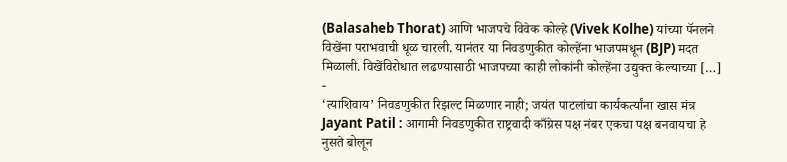(Balasaheb Thorat) आणि भाजपचे विवेक कोल्हे (Vivek Kolhe) यांच्या पॅनलने विखेंना पराभवाची धूळ चारली. यानंतर या निवडणुकीत कोल्हेंना भाजपमधून (BJP) मदत मिळाली. विखेंविरोधात लढण्यासाठी भाजपच्या काही लोकांनी कोल्हेंना उद्युक्त केल्याच्या […]
-
‘त्याशिवाय’ निवडणुकीत रिझल्ट मिळणार नाही; जयंत पाटलांचा कार्यकर्त्यांना खास मंत्र
Jayant Patil : आगामी निवडणुकीत राष्ट्रवादी काँग्रेस पक्ष नंबर एकचा पक्ष बनवायचा हे नुसते बोलून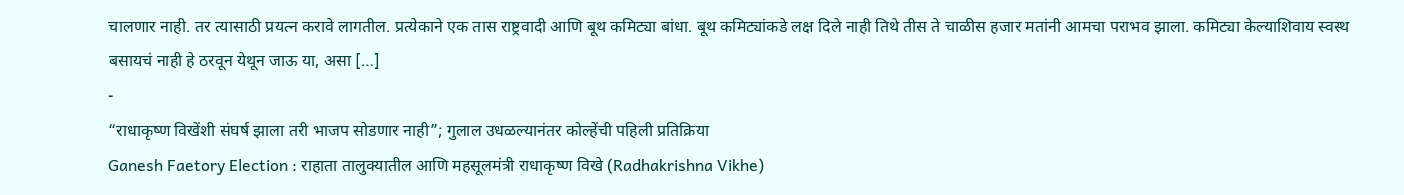चालणार नाही. तर त्यासाठी प्रयत्न करावे लागतील. प्रत्येकाने एक तास राष्ट्रवादी आणि बूथ कमिट्या बांधा. बूथ कमिट्यांकडे लक्ष दिले नाही तिथे तीस ते चाळीस हजार मतांनी आमचा पराभव झाला. कमिट्या केल्याशिवाय स्वस्थ बसायचं नाही हे ठरवून येथून जाऊ या, असा […]
-
“राधाकृष्ण विखेंशी संघर्ष झाला तरी भाजप सोडणार नाही”; गुलाल उधळल्यानंतर कोल्हेंची पहिली प्रतिक्रिया
Ganesh Faetory Election : राहाता तालुक्यातील आणि महसूलमंत्री राधाकृष्ण विखे (Radhakrishna Vikhe)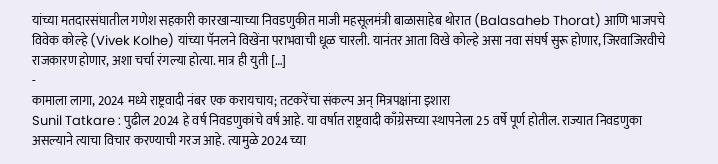यांच्या मतदारसंघातील गणेश सहकारी कारखान्याच्या निवडणुकीत माजी महसूलमंत्री बाळासाहेब थोरात (Balasaheb Thorat) आणि भाजपचे विवेक कोल्हे (Vivek Kolhe) यांच्या पॅनलने विखेंना पराभवाची धूळ चारली. यानंतर आता विखे कोल्हे असा नवा संघर्ष सुरू होणार, जिरवाजिरवीचे राजकारण होणार, अशा चर्चा रंगल्या होत्या. मात्र ही युती […]
-
कामाला लागा, 2024 मध्ये राष्ट्रवादी नंबर एक करायचाय; तटकरेंचा संकल्प अन् मित्रपक्षांना इशारा
Sunil Tatkare : पुढील 2024 हे वर्ष निवडणुकांचे वर्ष आहे. या वर्षात राष्ट्रवादी काँग्रेसच्या स्थापनेला 25 वर्षे पूर्ण होतील. राज्यात निवडणुका असल्याने त्याचा विचार करण्याची गरज आहे. त्यामुळे 2024 च्या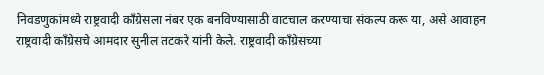निवडणुकांमध्ये राष्ट्रवादी काँग्रेसला नंबर एक बनविण्यासाठी वाटचाल करण्याचा संकल्प करू या, असे आवाहन राष्ट्रवादी काँग्रेसचे आमदार सुनील तटकरे यांनी केले. राष्ट्रवादी काँग्रेसच्या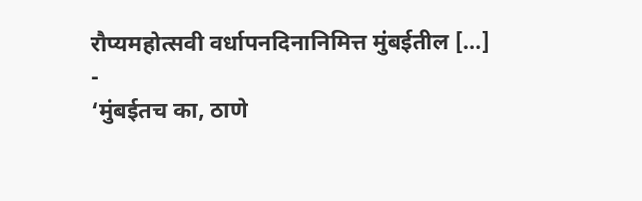रौप्यमहोत्सवी वर्धापनदिनानिमित्त मुंबईतील […]
-
‘मुंबईतच का, ठाणे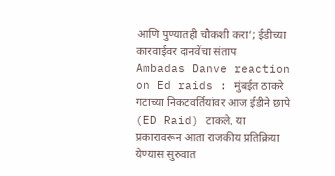आणि पुण्यातही चौकशी करा’; ईडीच्या कारवाईवर दानवेंचा संताप
Ambadas Danve reaction on Ed raids : मुंबईत ठाकरे गटाच्या निकटवर्तियांवर आज ईडीने छापे (ED Raid) टाकले. या प्रकारावरून आता राजकीय प्रतिक्रिया येण्यास सुरुवात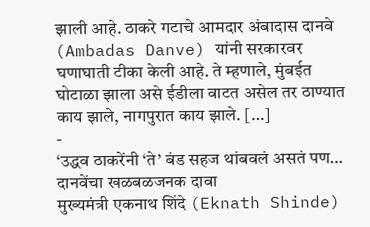झाली आहे. ठाकरे गटाचे आमदार अंबादास दानवे (Ambadas Danve) यांनी सरकारवर घणाघाती टीका केली आहे. ते म्हणाले, मुंबईत घोटाळा झाला असे ईडीला वाटत असेल तर ठाण्यात काय झाले, नागपुरात काय झाले. […]
-
‘उद्धव ठाकरेंनी ‘ते’ बंड सहज थांबवलं असतं पण… दानवेंचा खळबळजनक दावा
मुख्यमंत्री एकनाथ शिंदे (Eknath Shinde)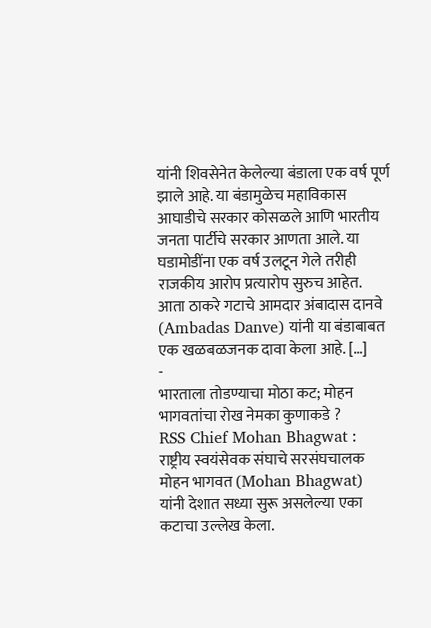यांनी शिवसेनेत केलेल्या बंडाला एक वर्ष पूर्ण झाले आहे. या बंडामुळेच महाविकास आघाडीचे सरकार कोसळले आणि भारतीय जनता पार्टीचे सरकार आणता आले. या घडामोडींना एक वर्ष उलटून गेले तरीही राजकीय आरोप प्रत्यारोप सुरुच आहेत. आता ठाकरे गटाचे आमदार अंबादास दानवे (Ambadas Danve) यांनी या बंडाबाबत एक खळबळजनक दावा केला आहे. […]
-
भारताला तोडण्याचा मोठा कट; मोहन भागवतांचा रोख नेमका कुणाकडे ?
RSS Chief Mohan Bhagwat : राष्ट्रीय स्वयंसेवक संघाचे सरसंघचालक मोहन भागवत (Mohan Bhagwat) यांनी देशात सध्या सुरू असलेल्या एका कटाचा उल्लेख केला.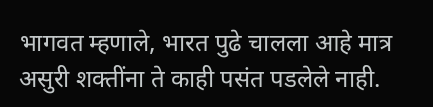भागवत म्हणाले, भारत पुढे चालला आहे मात्र असुरी शक्तींना ते काही पसंत पडलेले नाही.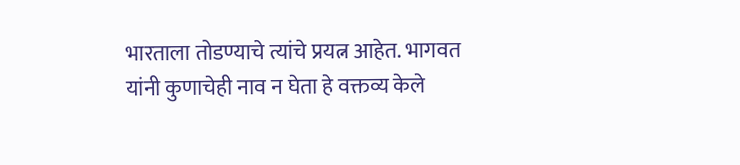भारताला तोडण्याचे त्यांचे प्रयत्न आहेत. भागवत यांनी कुणाचेही नाव न घेता हे वक्तव्य केले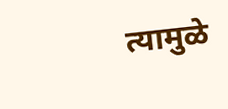त्यामुळे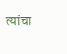त्यांचा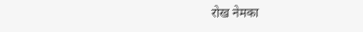रोख नेमका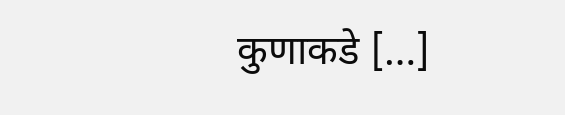कुणाकडे […]